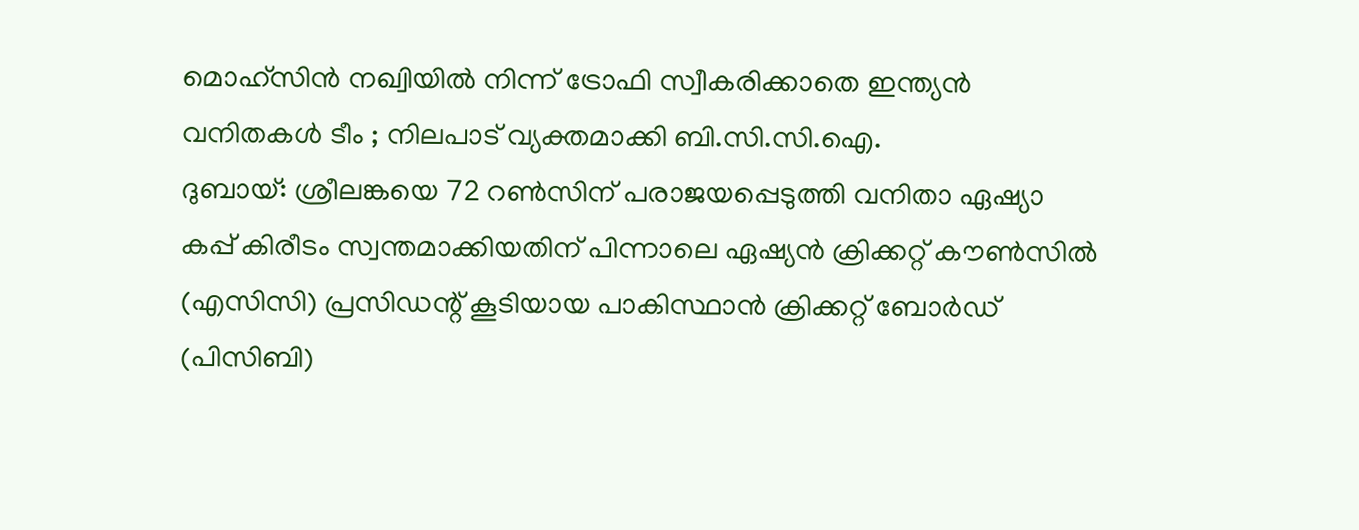മൊഹ്സിൻ നഖ്വിയിൽ നിന്ന് ട്രോഫി സ്വീകരിക്കാതെ ഇന്ത്യൻ വനിതകൾ ടീം ; നിലപാട് വ്യക്തമാക്കി ബി.സി.സി.ഐ.
ദുബായ്: ശ്രീലങ്കയെ 72 റൺസിന് പരാജയപ്പെടുത്തി വനിതാ ഏഷ്യാ കപ്പ് കിരീടം സ്വന്തമാക്കിയതിന് പിന്നാലെ ഏഷ്യൻ ക്രിക്കറ്റ് കൗൺസിൽ (എസിസി) പ്രസിഡന്റ് കൂടിയായ പാകിസ്ഥാൻ ക്രിക്കറ്റ് ബോർഡ് (പിസിബി)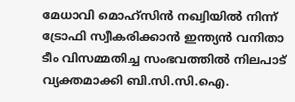മേധാവി മൊഹ്സിൻ നഖ്വിയിൽ നിന്ന് ട്രോഫി സ്വീകരിക്കാൻ ഇന്ത്യൻ വനിതാ ടീം വിസമ്മതിച്ച സംഭവത്തിൽ നിലപാട് വ്യക്തമാക്കി ബി.സി.സി.ഐ.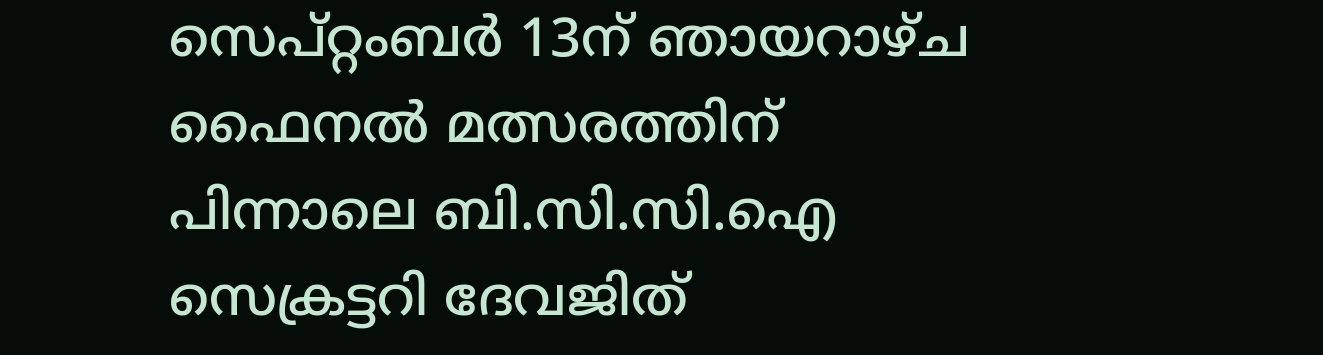സെപ്റ്റംബർ 13ന് ഞായറാഴ്ച ഫൈനൽ മത്സരത്തിന് പിന്നാലെ ബി.സി.സി.ഐ സെക്രട്ടറി ദേവജിത്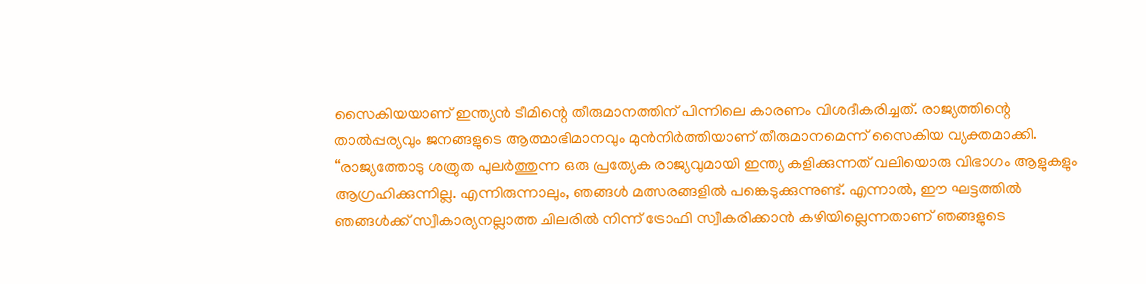സൈകിയയാണ് ഇന്ത്യൻ ടീമിന്റെ തീരുമാനത്തിന് പിന്നിലെ കാരണം വിശദീകരിച്ചത്. രാജ്യത്തിന്റെ താൽപ്പര്യവും ജനങ്ങളുടെ ആത്മാഭിമാനവും മുൻനിർത്തിയാണ് തീരുമാനമെന്ന് സൈകിയ വ്യക്തമാക്കി.
“രാജ്യത്തോടു ശത്രുത പുലർത്തുന്ന ഒരു പ്രത്യേക രാജ്യവുമായി ഇന്ത്യ കളിക്കുന്നത് വലിയൊരു വിഭാഗം ആളുകളും ആഗ്രഹിക്കുന്നില്ല. എന്നിരുന്നാലും, ഞങ്ങൾ മത്സരങ്ങളിൽ പങ്കെടുക്കുന്നുണ്ട്. എന്നാൽ, ഈ ഘട്ടത്തിൽ ഞങ്ങൾക്ക് സ്വീകാര്യനല്ലാത്ത ചിലരിൽ നിന്ന് ട്രോഫി സ്വീകരിക്കാൻ കഴിയില്ലെന്നതാണ് ഞങ്ങളുടെ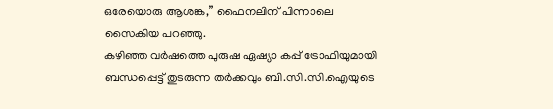ഒരേയൊരു ആശങ്ക,” ഫൈനലിന് പിന്നാലെ സൈകിയ പറഞ്ഞു.
കഴിഞ്ഞ വർഷത്തെ പുരുഷ ഏഷ്യാ കപ്പ് ട്രോഫിയുമായി ബന്ധപ്പെട്ട് തുടരുന്ന തർക്കവും ബി.സി.സി.ഐയുടെ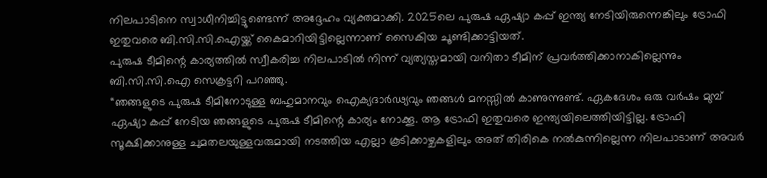നിലപാടിനെ സ്വാധീനിച്ചിട്ടുണ്ടെന്ന് അദ്ദേഹം വ്യക്തമാക്കി. 2025ലെ പുരുഷ ഏഷ്യാ കപ്പ് ഇന്ത്യ നേടിയിരുന്നെങ്കിലും ട്രോഫി ഇതുവരെ ബി.സി.സി.ഐയ്ക്ക് കൈമാറിയിട്ടില്ലെന്നാണ് സൈകിയ ചൂണ്ടിക്കാട്ടിയത്.
പുരുഷ ടീമിന്റെ കാര്യത്തിൽ സ്വീകരിച്ച നിലപാടിൽ നിന്ന് വ്യത്യസ്തമായി വനിതാ ടീമിന് പ്രവർത്തിക്കാനാകില്ലെന്നും ബി.സി.സി.ഐ സെക്രട്ടറി പറഞ്ഞു.
“ഞങ്ങളുടെ പുരുഷ ടീമിനോടുള്ള ബഹുമാനവും ഐക്യദാർഢ്യവും ഞങ്ങൾ മനസ്സിൽ കാണുന്നുണ്ട്. ഏകദേശം ഒരു വർഷം മുമ്പ് ഏഷ്യാ കപ്പ് നേടിയ ഞങ്ങളുടെ പുരുഷ ടീമിന്റെ കാര്യം നോക്കൂ. ആ ട്രോഫി ഇതുവരെ ഇന്ത്യയിലെത്തിയിട്ടില്ല. ട്രോഫി സൂക്ഷിക്കാനുള്ള ചുമതലയുള്ളവരുമായി നടത്തിയ എല്ലാ കൂടിക്കാഴ്ചകളിലും അത് തിരികെ നൽകുന്നില്ലെന്ന നിലപാടാണ് അവർ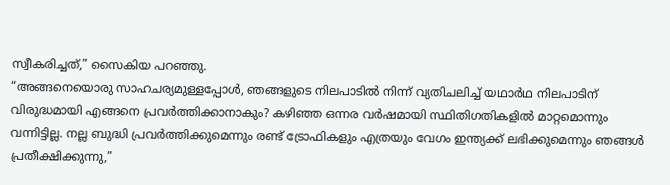സ്വീകരിച്ചത്,” സൈകിയ പറഞ്ഞു.
“അങ്ങനെയൊരു സാഹചര്യമുള്ളപ്പോൾ, ഞങ്ങളുടെ നിലപാടിൽ നിന്ന് വ്യതിചലിച്ച് യഥാർഥ നിലപാടിന് വിരുദ്ധമായി എങ്ങനെ പ്രവർത്തിക്കാനാകും? കഴിഞ്ഞ ഒന്നര വർഷമായി സ്ഥിതിഗതികളിൽ മാറ്റമൊന്നും വന്നിട്ടില്ല. നല്ല ബുദ്ധി പ്രവർത്തിക്കുമെന്നും രണ്ട് ട്രോഫികളും എത്രയും വേഗം ഇന്ത്യക്ക് ലഭിക്കുമെന്നും ഞങ്ങൾ പ്രതീക്ഷിക്കുന്നു,”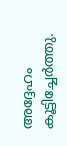അദ്ദേഹം കൂട്ടിച്ചേർത്തു.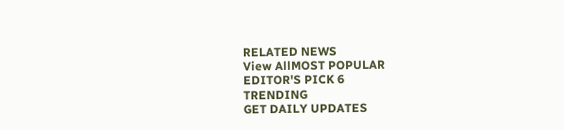RELATED NEWS
View AllMOST POPULAR
EDITOR'S PICK 6
TRENDING
GET DAILY UPDATES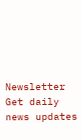Newsletter
Get daily news updates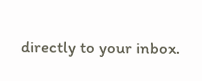directly to your inbox.